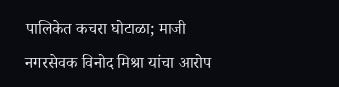पालिकेत कचरा घोटाळा; माजी नगरसेवक विनोद मिश्रा यांचा आरोप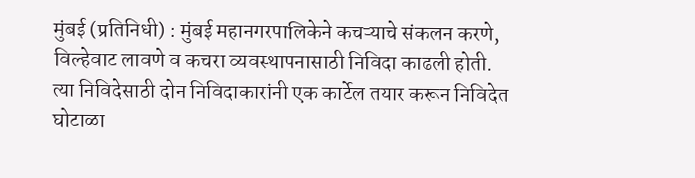मुंबई (प्रतिनिधी) : मुंबई महानगरपालिकेने कचऱ्याचे संकलन करणे, विल्हेवाट लावणे व कचरा व्यवस्थापनासाठी निविदा काढली होती. त्या निविदेसाठी दोन निविदाकारांनी एक कार्टेल तयार करून निविदेत घोटाळा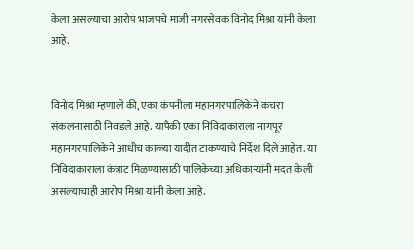केला असल्याचा आरोप भाजपचे माजी नगरसेवक विनोद मिश्रा यांनी केला आहे.


विनोद मिश्रा म्हणाले की, एका कंपनीला महानगरपालिकेने कचरा संकलनासाठी निवडले आहे. यापैकी एका निविदाकाराला नागपूर महानगरपालिकेने आधीच काळ्या यादीत टाकण्याचे निर्देश दिले आहेत. या निविदाकाराला कंत्राट मिळण्यासाठी पालिकेच्या अधिकाऱ्यांनी मदत केली असल्याचाही आरोप मिश्रा यांनी केला आहे.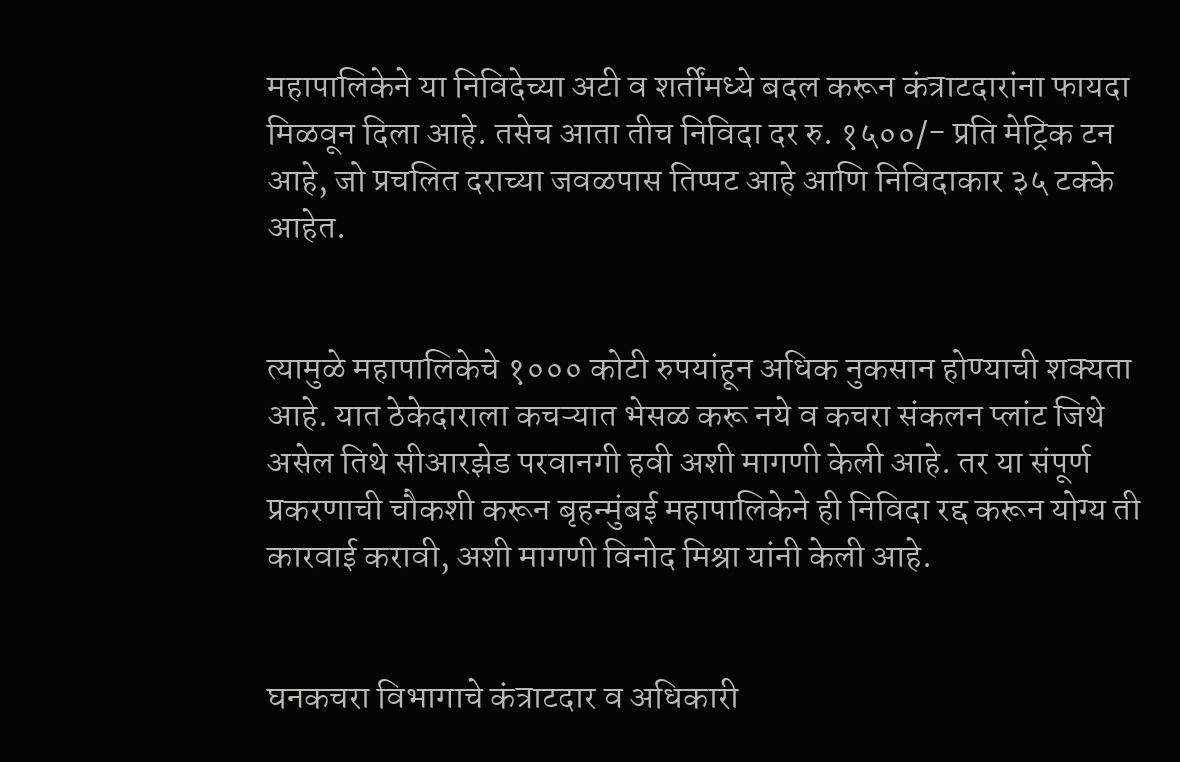महापालिकेने या निविदेच्या अटी व शर्तींमध्ये बदल करून कंत्राटदारांना फायदा मिळवून दिला आहे. तसेच आता तीच निविदा दर रु. १५००/- प्रति मेट्रिक टन आहे, जो प्रचलित दराच्या जवळपास तिप्पट आहे आणि निविदाकार ३५ टक्के आहेत.


त्यामुळे महापालिकेचे १००० कोटी रुपयांहून अधिक नुकसान होण्याची शक्यता आहे. यात ठेकेदाराला कचऱ्यात भेसळ करू नये व कचरा संकलन प्लांट जिथे असेल तिथे सीआरझेड परवानगी हवी अशी मागणी केली आहे. तर या संपूर्ण प्रकरणाची चौकशी करून बृहन्मुंबई महापालिकेने ही निविदा रद्द करून योग्य ती कारवाई करावी, अशी मागणी विनोद मिश्रा यांनी केली आहे.


घनकचरा विभागाचे कंत्राटदार व अधिकारी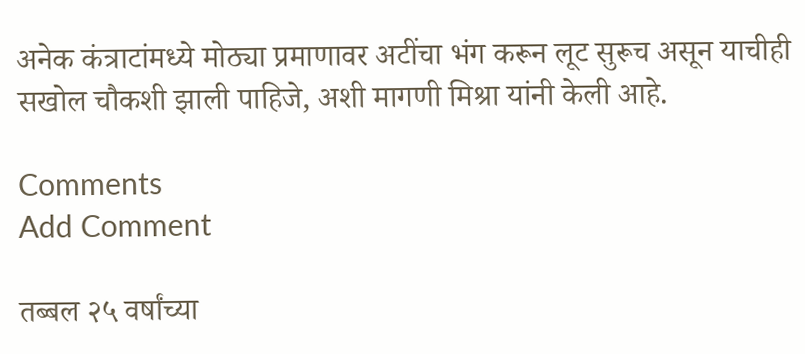अनेक कंत्राटांमध्ये मोठ्या प्रमाणावर अटींचा भंग करून लूट सुरूच असून याचीही सखोल चौकशी झाली पाहिजे, अशी मागणी मिश्रा यांनी केली आहे.

Comments
Add Comment

तब्बल २५ वर्षांच्या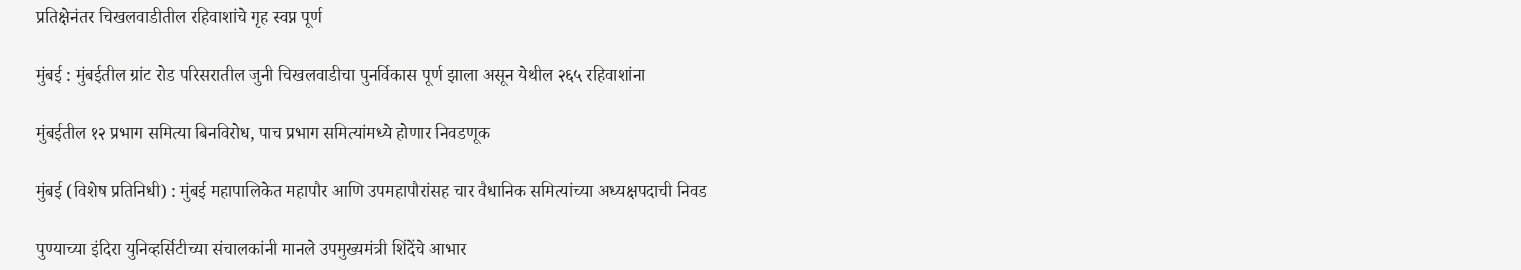प्रतिक्षेनंतर चिखलवाडीतील रहिवाशांचे गृह स्वप्न पूर्ण

मुंबई : मुंबईतील ग्रांट रोड परिसरातील जुनी चिखलवाडीचा पुनर्विकास पूर्ण झाला असून येथील २६५ रहिवाशांना

मुंबईतील १२ प्रभाग समित्या बिनविरोध, पाच प्रभाग समित्यांमध्ये होणार निवडणूक

मुंबई (विशेष प्रतिनिधी) : मुंबई महापालिकेत महापौर आणि उपमहापौरांसह चार वैधानिक समित्यांच्या अध्यक्षपदाची निवड

पुण्याच्या इंदिरा युनिव्हर्सिटीच्या संचालकांनी मानले उपमुख्यमंत्री शिंदेंचे आभार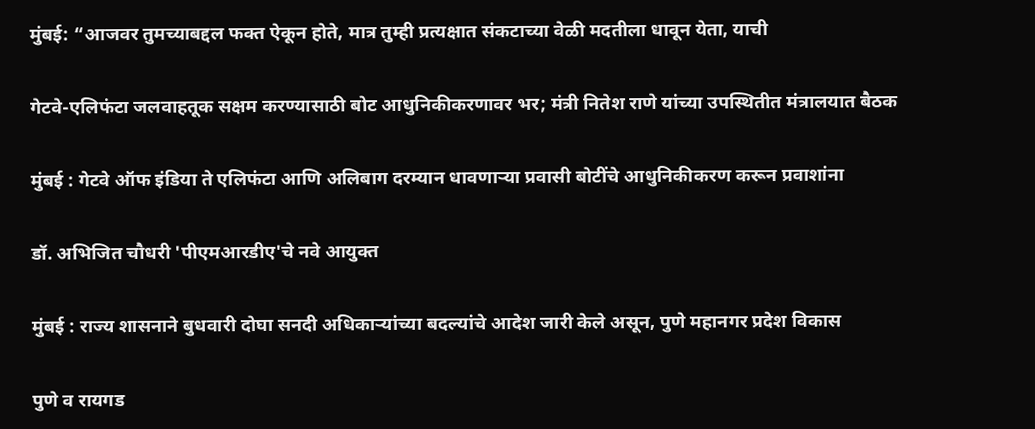मुंबई: “आजवर तुमच्याबद्दल फक्त ऐकून होते, मात्र तुम्ही प्रत्यक्षात संकटाच्या वेळी मदतीला धावून येता, याची

गेटवे-एलिफंटा जलवाहतूक सक्षम करण्यासाठी बोट आधुनिकीकरणावर भर; मंत्री नितेश राणे यांच्या उपस्थितीत मंत्रालयात बैठक

मुंबई : गेटवे ऑफ इंडिया ते एलिफंटा आणि अलिबाग दरम्यान धावणाऱ्या प्रवासी बोटींचे आधुनिकीकरण करून प्रवाशांना

डॉ. अभिजित चौधरी 'पीएमआरडीए'चे नवे आयुक्त

मुंबई : राज्य शासनाने बुधवारी दोघा सनदी अधिकाऱ्यांच्या बदल्यांचे आदेश जारी केले असून, पुणे महानगर प्रदेश विकास

पुणे व रायगड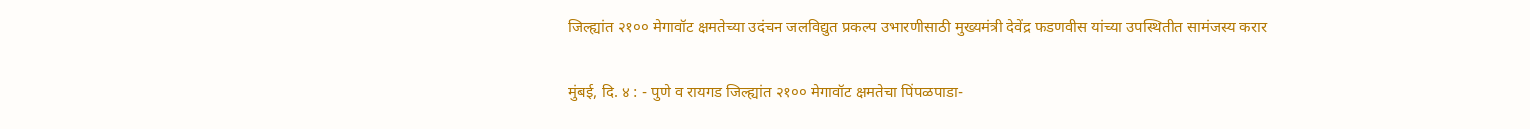जिल्ह्यांत २१०० मेगावॉट क्षमतेच्या उदंचन जलविद्युत प्रकल्प उभारणीसाठी मुख्यमंत्री देवेंद्र फडणवीस यांच्या उपस्थितीत सामंजस्य करार

मुंबई, दि. ४ : - पुणे व रायगड जिल्ह्यांत २१०० मेगावॉट क्षमतेचा पिंपळपाडा-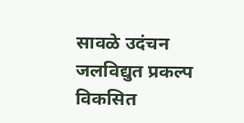सावळे उदंचन जलविद्युत प्रकल्प विकसित